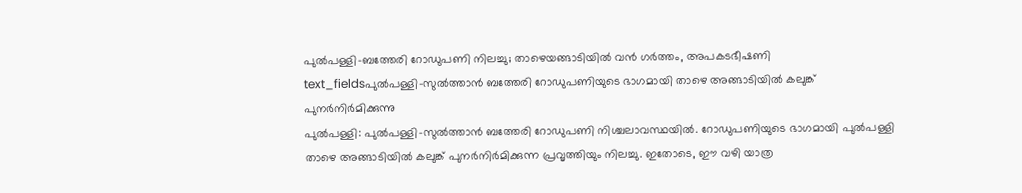പുൽപള്ളി-ബത്തേരി റോഡുപണി നിലച്ചു; താഴെയങ്ങാടിയിൽ വൻ ഗർത്തം, അപകടഭീഷണി
text_fieldsപുൽപള്ളി-സുൽത്താൻ ബത്തേരി റോഡുപണിയുടെ ഭാഗമായി താഴെ അങ്ങാടിയിൽ കലുങ്ക് പുനർനിർമിക്കുന്നു
പുൽപള്ളി: പുൽപള്ളി-സുൽത്താൻ ബത്തേരി റോഡുപണി നിശ്ചലാവസ്ഥയിൽ. റോഡുപണിയുടെ ഭാഗമായി പുൽപള്ളി താഴെ അങ്ങാടിയിൽ കലുങ്ക് പുനർനിർമിക്കുന്ന പ്രവൃത്തിയും നിലച്ചു. ഇതോടെ, ഈ വഴി യാത്ര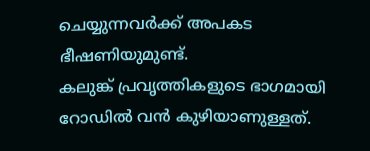ചെയ്യുന്നവർക്ക് അപകട ഭീഷണിയുമുണ്ട്.
കലുങ്ക് പ്രവൃത്തികളുടെ ഭാഗമായി റോഡിൽ വൻ കുഴിയാണുള്ളത്.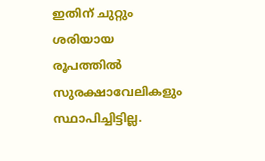ഇതിന് ചുറ്റും ശരിയായ രൂപത്തിൽ സുരക്ഷാവേലികളും സ്ഥാപിച്ചിട്ടില്ല.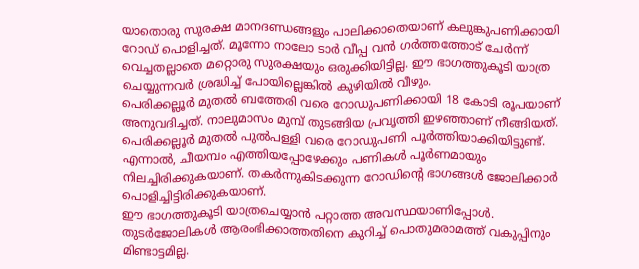യാതൊരു സുരക്ഷ മാനദണ്ഡങ്ങളും പാലിക്കാതെയാണ് കലുങ്കുപണിക്കായി റോഡ് പൊളിച്ചത്. മൂന്നോ നാലോ ടാർ വീപ്പ വൻ ഗർത്തത്തോട് ചേർന്ന് വെച്ചതല്ലാതെ മറ്റൊരു സുരക്ഷയും ഒരുക്കിയിട്ടില്ല. ഈ ഭാഗത്തുകൂടി യാത്ര ചെയ്യുന്നവർ ശ്രദ്ധിച്ച് പോയില്ലെങ്കിൽ കുഴിയിൽ വീഴും.
പെരിക്കല്ലൂർ മുതൽ ബത്തേരി വരെ റോഡുപണിക്കായി 18 കോടി രൂപയാണ് അനുവദിച്ചത്. നാലുമാസം മുമ്പ് തുടങ്ങിയ പ്രവൃത്തി ഇഴഞ്ഞാണ് നീങ്ങിയത്. പെരിക്കല്ലൂർ മുതൽ പുൽപള്ളി വരെ റോഡുപണി പൂർത്തിയാക്കിയിട്ടുണ്ട്. എന്നാൽ, ചീയമ്പം എത്തിയപ്പോഴേക്കും പണികൾ പൂർണമായും നിലച്ചിരിക്കുകയാണ്. തകർന്നുകിടക്കുന്ന റോഡിന്റെ ഭാഗങ്ങൾ ജോലിക്കാർ പൊളിച്ചിട്ടിരിക്കുകയാണ്.
ഈ ഭാഗത്തുകൂടി യാത്രചെയ്യാൻ പറ്റാത്ത അവസ്ഥയാണിപ്പോൾ. തുടർജോലികൾ ആരംഭിക്കാത്തതിനെ കുറിച്ച് പൊതുമരാമത്ത് വകുപ്പിനും മിണ്ടാട്ടമില്ല.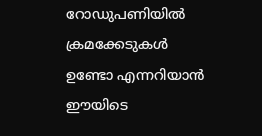റോഡുപണിയിൽ ക്രമക്കേടുകൾ ഉണ്ടോ എന്നറിയാൻ ഈയിടെ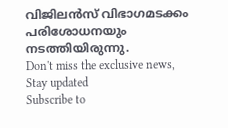വിജിലൻസ് വിഭാഗമടക്കം പരിശോധനയും നടത്തിയിരുന്നു.
Don't miss the exclusive news, Stay updated
Subscribe to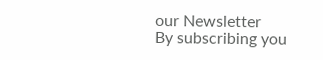our Newsletter
By subscribing you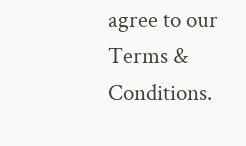agree to our Terms & Conditions.